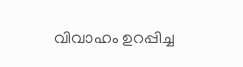വിവാഹം ഉറപ്പിച്ച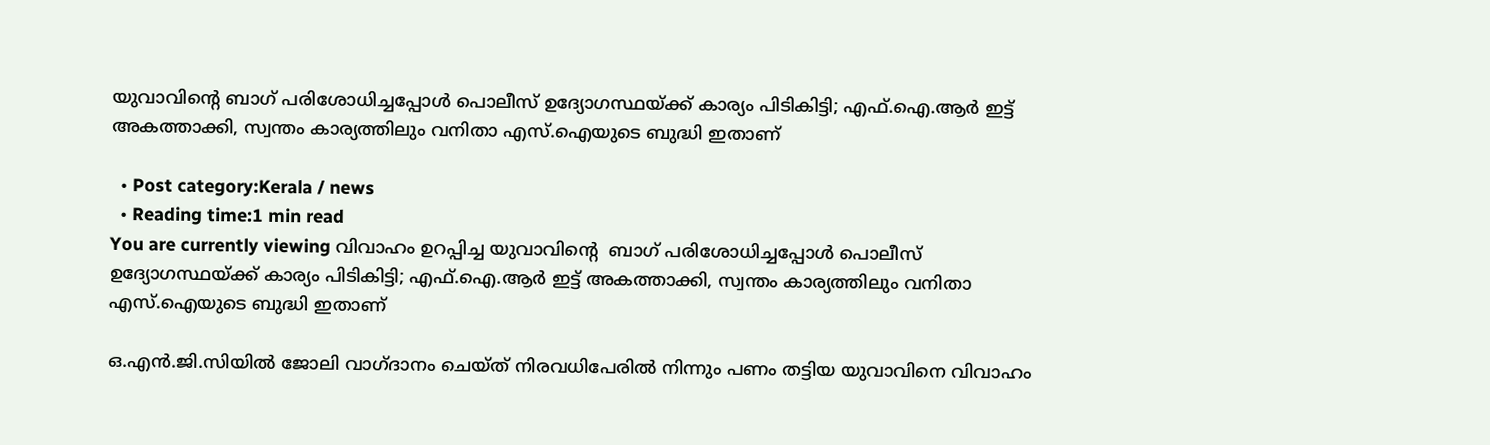യുവാവിൻ്റെ ബാഗ് പരിശോധിച്ചപ്പോള്‍ പൊലീസ് ഉദ്യോഗസ്ഥയ്ക്ക് കാര്യം പിടികിട്ടി; എഫ്.ഐ.ആര്‍ ഇട്ട് അകത്താക്കി, സ്വന്തം കാര്യത്തിലും വനിതാ എസ്.ഐയുടെ ബുദ്ധി ഇതാണ്

  • Post category:Kerala / news
  • Reading time:1 min read
You are currently viewing വിവാഹം ഉറപ്പിച്ച യുവാവിൻ്റെ  ബാഗ് പരിശോധിച്ചപ്പോള്‍ പൊലീസ് ഉദ്യോഗസ്ഥയ്ക്ക് കാര്യം പിടികിട്ടി; എഫ്.ഐ.ആര്‍ ഇട്ട് അകത്താക്കി, സ്വന്തം കാര്യത്തിലും വനിതാ എസ്.ഐയുടെ ബുദ്ധി ഇതാണ്

ഒ.എന്‍.ജി.സിയില്‍ ജോലി വാഗ്ദാനം ചെയ്ത് നിരവധിപേരില്‍ നിന്നും പണം തട്ടിയ യുവാവിനെ വിവാഹം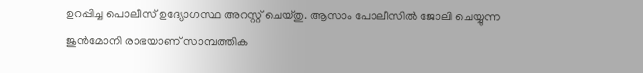ഉറപ്പിച്ച പൊലീസ് ഉദ്യോഗസ്ഥ അറസ്റ്റ് ചെയ്തു. ആസാം പോലീസില്‍ ജോലി ചെയ്യുന്ന ജുന്‍മോനി രാഭയാണ് സാമ്പത്തിക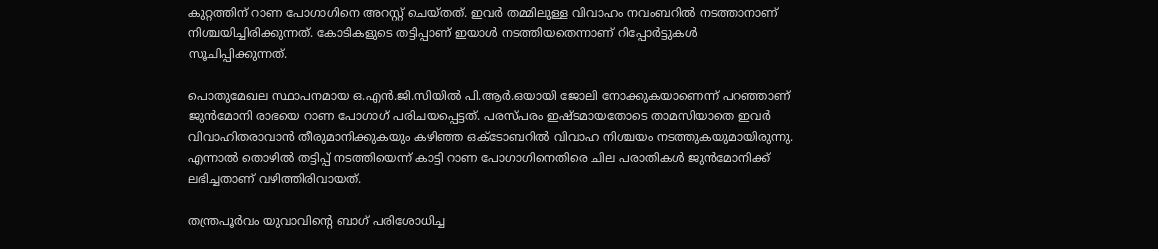കുറ്റത്തിന് റാണ പോഗാഗിനെ അറസ്റ്റ് ചെയ്തത്. ഇവര്‍ തമ്മിലുള്ള വിവാഹം നവംബറില്‍ നടത്താനാണ് നിശ്ചയിച്ചിരിക്കുന്നത്. കോടികളുടെ തട്ടിപ്പാണ് ഇയാള്‍ നടത്തിയതെന്നാണ് റിപ്പോര്‍ട്ടുകള്‍ സൂചിപ്പിക്കുന്നത്.

പൊതുമേഖല സ്ഥാപനമായ ഒ.എന്‍.ജി.സിയില്‍ പി.ആര്‍.ഒയായി ജോലി നോക്കുകയാണെന്ന് പറഞ്ഞാണ് ജുന്‍മോനി രാഭയെ റാണ പോഗാഗ് പരിചയപ്പെട്ടത്. പരസ്പരം ഇഷ്ടമായതോടെ താമസിയാതെ ഇവര്‍ വിവാഹിതരാവാന്‍ തീരുമാനിക്കുകയും കഴിഞ്ഞ ഒക്ടോബറില്‍ വിവാഹ നിശ്ചയം നടത്തുകയുമായിരുന്നു. എന്നാല്‍ തൊഴില്‍ തട്ടിപ്പ് നടത്തിയെന്ന് കാട്ടി റാണ പോഗാഗിനെതിരെ ചില പരാതികള്‍ ജുന്‍മോനിക്ക് ലഭിച്ചതാണ് വഴിത്തിരിവായത്.

തന്ത്രപൂര്‍വം യുവാവിൻ്റെ ബാഗ് പരിശോധിച്ച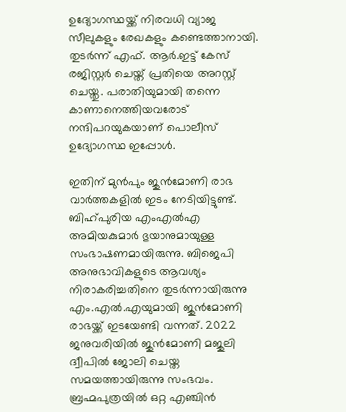ഉദ്യോഗസ്ഥയ്ക്ക് നിരവധി വ്യാജ സീലുകളും രേഖകളും കണ്ടെത്താനായി. തുടര്‍ന്ന് എഫ്. ആര്‍.ഇട്ട് കേസ് രജിസ്റ്റര്‍ ചെയ്ത് പ്രതിയെ അറസ്റ്റ് ചെയ്തു. പരാതിയുമായി തന്നെ കാണാനെത്തിയവരോട് നന്ദിപറയുകയാണ് പൊലീസ് ഉദ്യോഗസ്ഥ ഇപ്പോള്‍.

ഇതിന് മുന്‍പും ജുന്‍മോണി രാഭ വാര്‍ത്തകളില്‍ ഇടം നേടിയിട്ടുണ്ട്. ബിഹ്പുരിയ എംഎല്‍എ അമിയകുമാര്‍ ഭുയാനുമായുള്ള സംഭാഷണമായിരുന്നു. ബിജെപി അനുഭാവികളുടെ ആവശ്യം നിരാകരിച്ചതിനെ തുടര്‍ന്നായിരുന്നു എം.എല്‍.എയുമായി ജുന്‍മോണി രാഭയ്ക്ക് ഇടയേണ്ടി വന്നത്. 2022 ജനുവരിയില്‍ ജുന്‍മോണി മജുലി ദ്വീപില്‍ ജോലി ചെയ്ത സമയത്തായിരുന്നു സംഭവം. ബ്രഹ്മപുത്രയില്‍ ഒറ്റ എഞ്ചിന്‍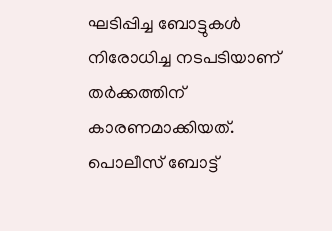ഘടിപ്പിച്ച ബോട്ടുകള്‍ നിരോധിച്ച നടപടിയാണ് തര്‍ക്കത്തിന് കാരണമാക്കിയത്. പൊലീസ് ബോട്ട്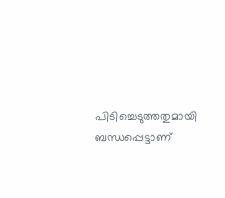പിടിച്ചെടുത്തതുമായി ബന്ധപ്പെട്ടാണ്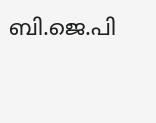ബി.ജെ.പി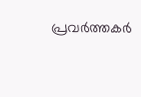പ്രവര്‍ത്തകര്‍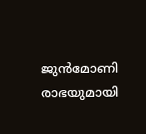ജുന്‍മോണി രാഭയുമായി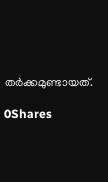തര്‍ക്കമുണ്ടായത്.

0Shares